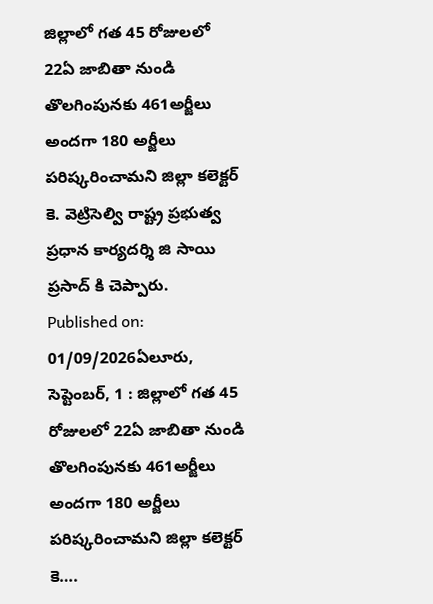జిల్లాలో గత 45 రోజులలో 22ఏ జాబితా నుండి తొలగింపునకు 461అర్జీలు అందగా 180 అర్జీలు పరిష్కరించామని జిల్లా కలెక్టర్ కె. వెట్రిసెల్వి రాష్ట్ర ప్రభుత్వ ప్రధాన కార్యదర్శి జి సాయి ప్రసాద్ కి చెప్పారు.
Published on: 01/09/2026ఏలూరు, సెప్టెంబర్, 1 : జిల్లాలో గత 45 రోజులలో 22ఏ జాబితా నుండి తొలగింపునకు 461అర్జీలు అందగా 180 అర్జీలు పరిష్కరించామని జిల్లా కలెక్టర్ కె….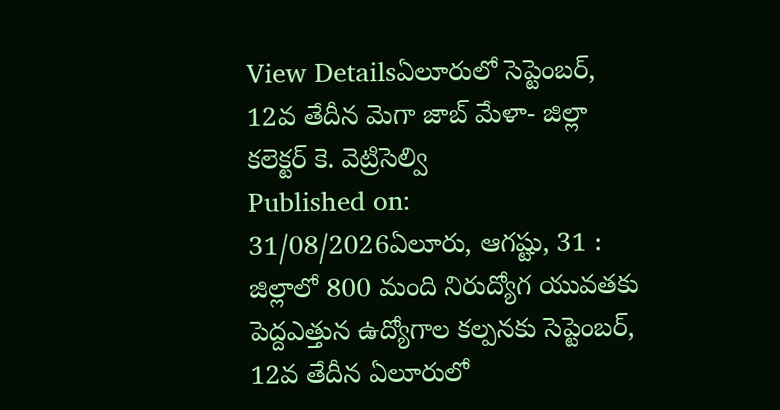View Detailsఏలూరులో సెప్టెంబర్, 12వ తేదీన మెగా జాబ్ మేళా- జిల్లా కలెక్టర్ కె. వెట్రిసెల్వి
Published on: 31/08/2026ఏలూరు, ఆగష్టు, 31 : జిల్లాలో 800 మంది నిరుద్యోగ యువతకు పెద్దఎత్తున ఉద్యోగాల కల్పనకు సెప్టెంబర్, 12వ తేదీన ఏలూరులో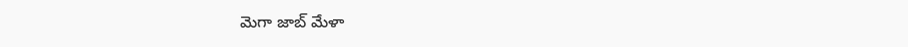మెగా జాబ్ మేళా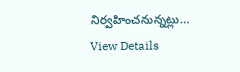నిర్వహించనున్నట్లు…
View Details